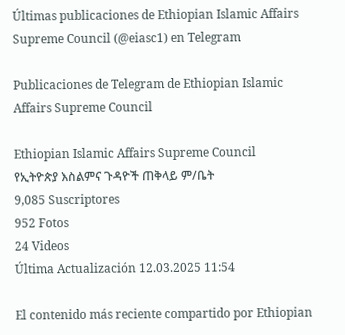Últimas publicaciones de Ethiopian Islamic Affairs Supreme Council (@eiasc1) en Telegram

Publicaciones de Telegram de Ethiopian Islamic Affairs Supreme Council

Ethiopian Islamic Affairs Supreme Council
የኢትዮጵያ እስልምና ጉዳዮች ጠቅላይ ም/ቤት
9,085 Suscriptores
952 Fotos
24 Videos
Última Actualización 12.03.2025 11:54

El contenido más reciente compartido por Ethiopian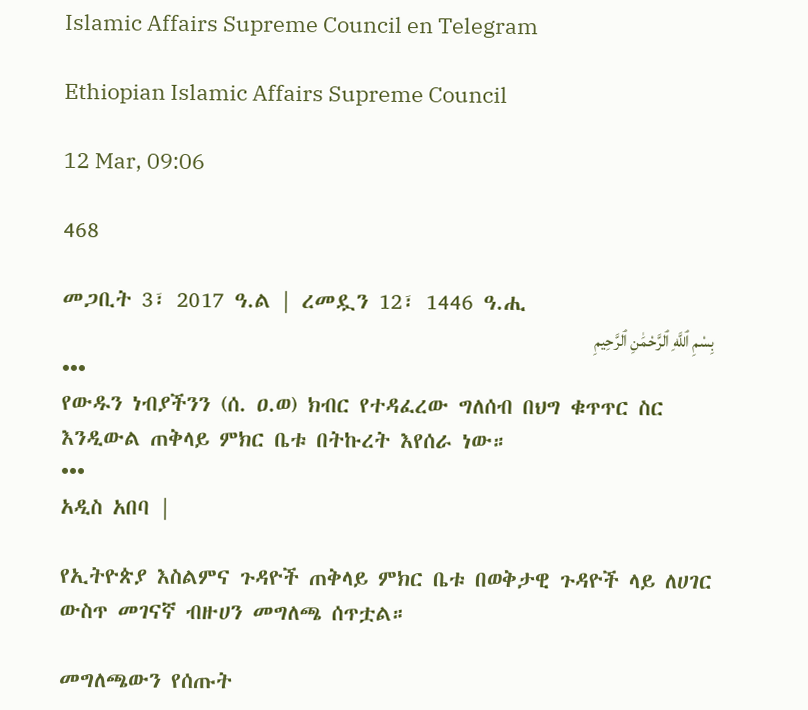Islamic Affairs Supreme Council en Telegram

Ethiopian Islamic Affairs Supreme Council

12 Mar, 09:06

468

መጋቢት 3፣ 2017 ዓ.ል | ረመዷን 12፣ 1446 ዓ.ሒ
بِسْمِ ٱللَّهِ ٱلرَّحْمَٰنِ ٱلرَّحِيمِ
•••
የውዱን ነብያችንን (ሰ. ዐ.ወ) ክብር የተዳፈረው ግለሰብ በህግ ቁጥጥር ስር እንዲውል ጠቅላይ ምክር ቤቱ በትኩረት እየሰራ ነው።
•••
አዲስ አበባ |

የኢትዮጵያ እስልምና ጉዳዮች ጠቅላይ ምክር ቤቱ በወቅታዊ ጉዳዮች ላይ ለሀገር ውስጥ መገናኛ ብዙሀን መግለጫ ሰጥቷል።

መግለጫውን የሰጡት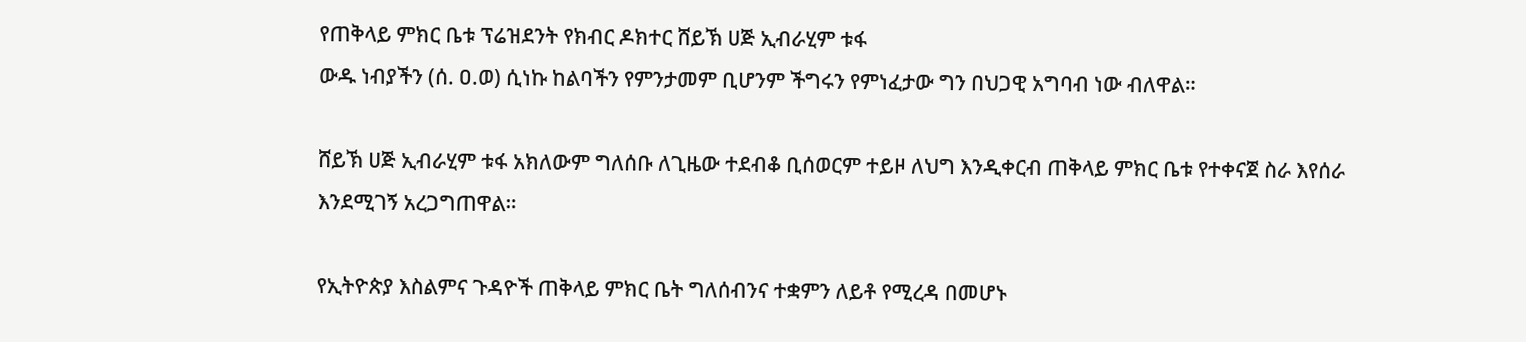የጠቅላይ ምክር ቤቱ ፕሬዝደንት የክብር ዶክተር ሸይኽ ሀጅ ኢብራሂም ቱፋ
ውዱ ነብያችን (ሰ. ዐ.ወ) ሲነኩ ከልባችን የምንታመም ቢሆንም ችግሩን የምነፈታው ግን በህጋዊ አግባብ ነው ብለዋል።

ሸይኽ ሀጅ ኢብራሂም ቱፋ አክለውም ግለሰቡ ለጊዜው ተደብቆ ቢሰወርም ተይዞ ለህግ እንዲቀርብ ጠቅላይ ምክር ቤቱ የተቀናጀ ስራ እየሰራ እንደሚገኝ አረጋግጠዋል።

የኢትዮጵያ እስልምና ጉዳዮች ጠቅላይ ምክር ቤት ግለሰብንና ተቋምን ለይቶ የሚረዳ በመሆኑ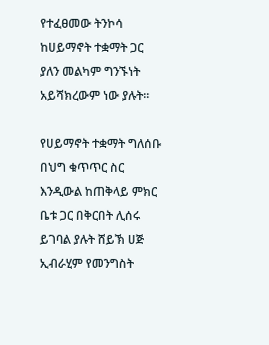የተፈፀመው ትንኮሳ ከሀይማኖት ተቋማት ጋር ያለን መልካም ግንኙነት አይሻክረውም ነው ያሉት።

የሀይማኖት ተቋማት ግለሰቡ በህግ ቁጥጥር ስር እንዲውል ከጠቅላይ ምክር ቤቱ ጋር በቅርበት ሊሰሩ ይገባል ያሉት ሸይኽ ሀጅ ኢብራሂም የመንግስት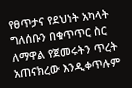የፀጥታና የደህነት አካላት ግለሰቡን በቁጥጥር ስር ለማዋል የጀመሩትን ጥረት አጠናክረው እንዲቀጥሉም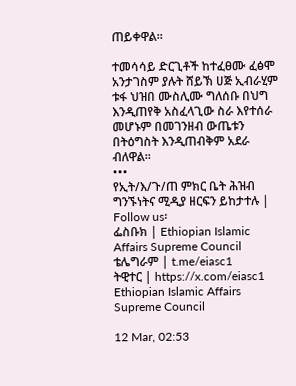ጠይቀዋል።

ተመሳሳይ ድርጊቶች ከተፈፀሙ ፈፅሞ አንታገስም ያሉት ሸይኽ ሀጅ ኢብራሂም ቱፋ ህዝበ ሙስሊሙ ግለሰቡ በህግ እንዲጠየቅ አስፈላጊው ስራ እየተሰራ መሆኑም በመገንዘብ ውጤቱን በትዕግስት እንዲጠብቅም አደራ ብለዋል።
•••
የኢት/እ/ጉ/ጠ ምክር ቤት ሕዝብ ግንኙነትና ሚዲያ ዘርፍን ይከታተሉ | Follow us፡
ፌስቡክ | Ethiopian Islamic Affairs Supreme Council
ቴሌግራም | t.me/eiasc1
ትዊተር | https://x.com/eiasc1
Ethiopian Islamic Affairs Supreme Council

12 Mar, 02:53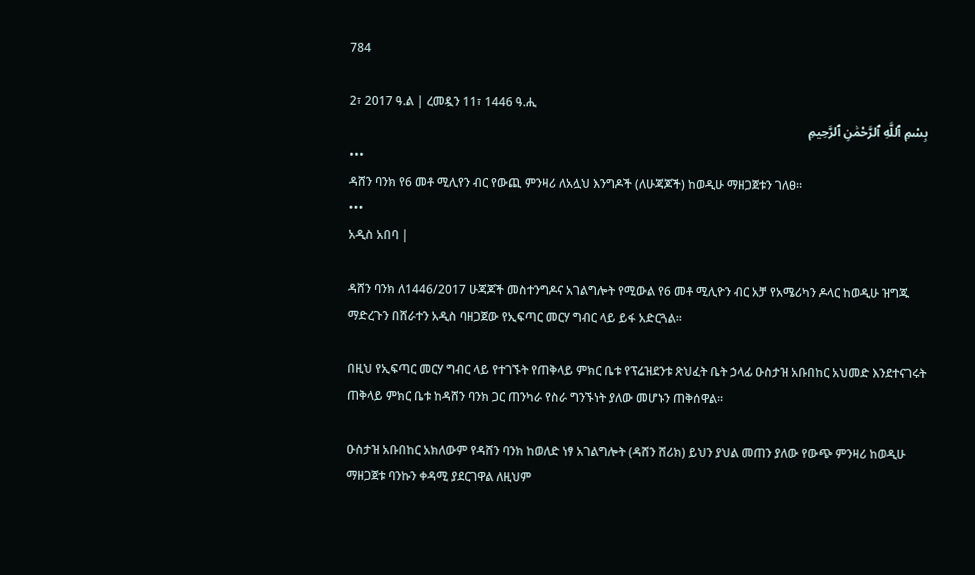784

2፣ 2017 ዓ.ል | ረመዷን 11፣ 1446 ዓ.ሒ
بِسْمِ ٱللَّهِ ٱلرَّحْمَٰنِ ٱلرَّحِيمِ
•••
ዳሸን ባንክ የ6 መቶ ሚሊየን ብር የውጪ ምንዛሪ ለአሏህ እንግዶች (ለሁጃጆች) ከወዲሁ ማዘጋጀቱን ገለፀ።
•••
አዲስ አበባ |

ዳሸን ባንክ ለ1446/2017 ሁጃጆች መስተንግዶና አገልግሎት የሚውል የ6 መቶ ሚሊዮን ብር አቻ የአሜሪካን ዶላር ከወዲሁ ዝግጁ ማድረጉን በሸራተን አዲስ ባዘጋጀው የኢፍጣር መርሃ ግብር ላይ ይፋ አድርጓል።

በዚህ የኢፍጣር መርሃ ግብር ላይ የተገኙት የጠቅላይ ምክር ቤቱ የፕሬዝደንቱ ጽህፈት ቤት ኃላፊ ዑስታዝ አቡበከር አህመድ እንደተናገሩት ጠቅላይ ምክር ቤቱ ከዳሸን ባንክ ጋር ጠንካራ የስራ ግንኙነት ያለው መሆኑን ጠቅሰዋል።

ዑስታዝ አቡበከር አክለውም የዳሸን ባንክ ከወለድ ነፃ አገልግሎት (ዳሸን ሸሪክ) ይህን ያህል መጠን ያለው የውጭ ምንዛሪ ከወዲሁ ማዘጋጀቱ ባንኩን ቀዳሚ ያደርገዋል ለዚህም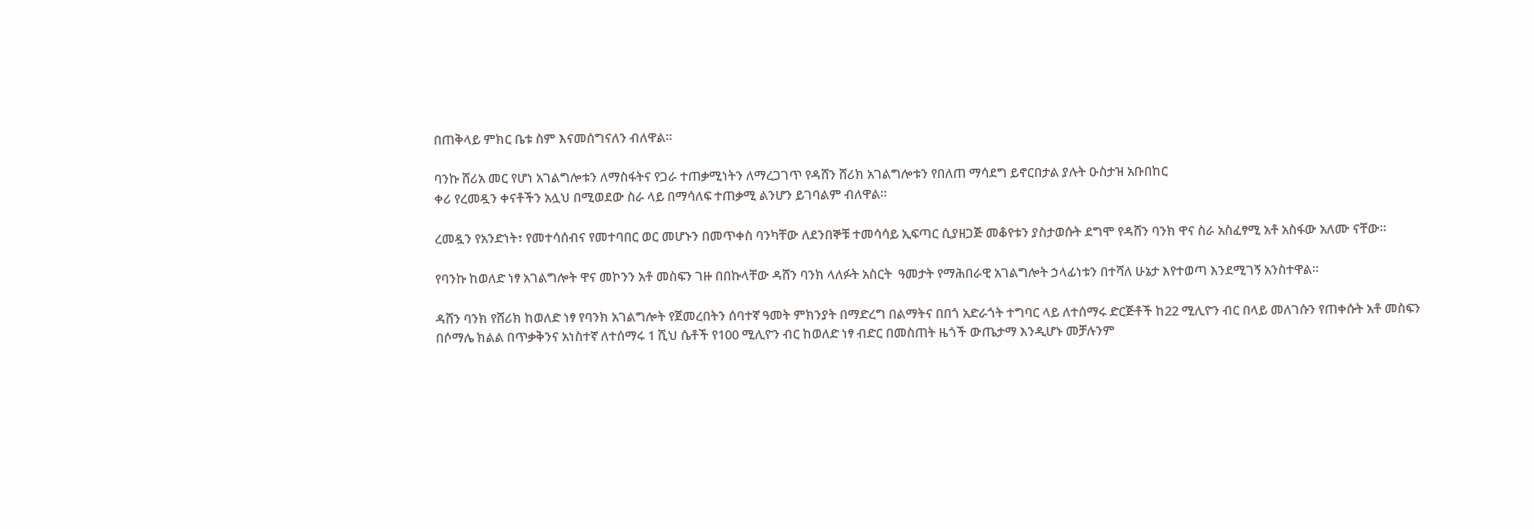በጠቅላይ ምክር ቤቱ ስም እናመሰግናለን ብለዋል።

ባንኩ ሸሪአ መር የሆነ አገልግሎቱን ለማስፋትና የጋራ ተጠቃሚነትን ለማረጋገጥ የዳሸን ሸሪክ አገልግሎቱን የበለጠ ማሳደግ ይኖርበታል ያሉት ዑስታዝ አቡበከር
ቀሪ የረመዷን ቀናቶችን አሏህ በሚወደው ስራ ላይ በማሳለፍ ተጠቃሚ ልንሆን ይገባልም ብለዋል።

ረመዷን የአንድነት፣ የመተሳሰብና የመተባበር ወር መሆኑን በመጥቀስ ባንካቸው ለደንበኞቹ ተመሳሳይ ኢፍጣር ሲያዘጋጅ መቆየቱን ያስታወሱት ደግሞ የዳሸን ባንክ ዋና ስራ አስፈፃሚ አቶ አስፋው አለሙ ናቸው።

የባንኩ ከወለድ ነፃ አገልግሎት ዋና መኮንን አቶ መስፍን ገዙ በበኩላቸው ዳሸን ባንክ ላለፉት አስርት  ዓመታት የማሕበራዊ አገልግሎት ኃላፊነቱን በተሻለ ሁኔታ እየተወጣ እንደሚገኝ አንስተዋል።

ዳሸን ባንክ የሸሪክ ከወለድ ነፃ የባንክ አገልግሎት የጀመረበትን ሰባተኛ ዓመት ምክንያት በማድረግ በልማትና በበጎ አድራጎት ተግባር ላይ ለተሰማሩ ድርጅቶች ከ22 ሚሊዮን ብር በላይ መለገሱን የጠቀሱት አቶ መስፍን በሶማሌ ክልል በጥቃቅንና አነስተኛ ለተሰማሩ 1 ሺህ ሴቶች የ100 ሚሊዮን ብር ከወለድ ነፃ ብድር በመስጠት ዜጎች ውጤታማ እንዲሆኑ መቻሉንም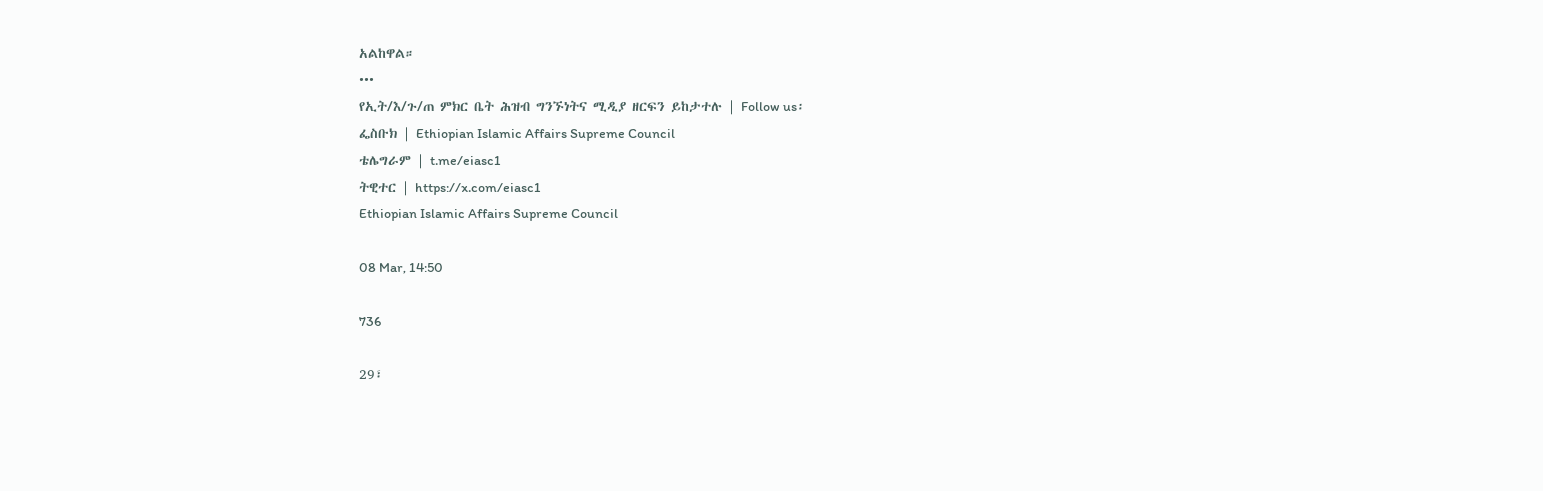አልከዋል።
•••
የኢት/እ/ጉ/ጠ ምክር ቤት ሕዝብ ግንኙነትና ሚዲያ ዘርፍን ይከታተሉ | Follow us፡
ፌስቡክ | Ethiopian Islamic Affairs Supreme Council
ቴሌግራም | t.me/eiasc1
ትዊተር | https://x.com/eiasc1
Ethiopian Islamic Affairs Supreme Council

08 Mar, 14:50

736

29፣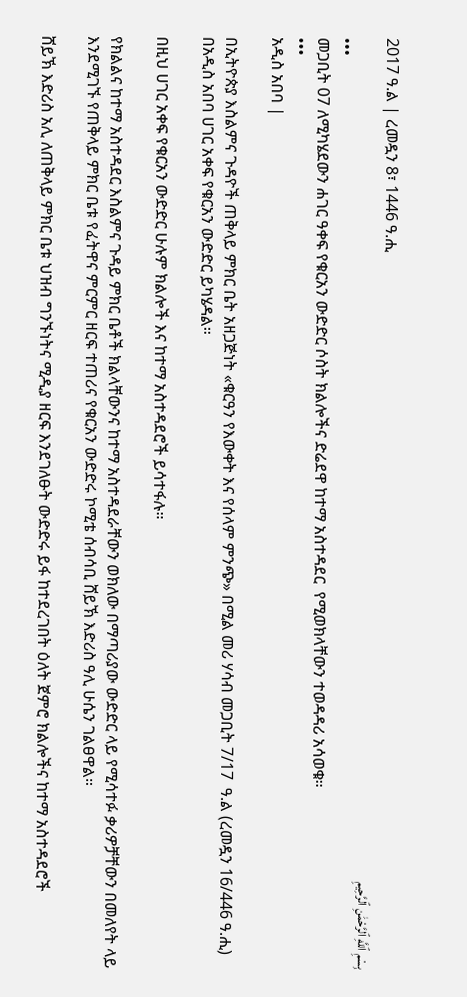2017 ዓ.ል | ረመዷን 8፣ 1446 ዓ.ሒ
بِسْمِ ٱللَّهِ ٱلرَّحْمَٰنِ ٱلرَّحِيمِ
•••
መጋቢት 07 ለሚካሄደውን ሐገር ዓቀፍ የቁርአን ውድድር ሶስት ክልሎችና ድሬደዋ ከተማ አስተዳደር  የሚወክላቸውን ተወዳዳሪ አሳወቁ።
•••
አዲስ አበባ |

በኢትዮጵያ እስልምና ጉዳዮች ጠቅላይ ምክር ቤት አዘጋጅነት «ቁርዓን የእውቀት እና የሰላም ምንጭ» በሚል መሪ ሃሳብ መጋቢት 7/17  ዓ.ል (ረመዷን 16/446 ዓ.ሒ) በአዲስ አበባ ሀገር አቀፍ የቁርአን ውድድር ይካሄዳል።

በዚህ ሀገር አቀፍ የቁርአን ውድድር ሁሉም ክልሎች እና ከተማ አስተዳደሮች ይሳተፋሉ።

የክልልና ከተማ አስተዳደር እስልምና ጉዳይ ምክር ቤቶች ክልላቸውንና ከተማ አስተዳደራቸውን ወክለው በማጣሪያው ውድድር ላይ የሚሳተፉ ቃሪዎቻቸውን በመለየት ላይ እንደሚገኙ የጠቅላይ ምክር ቤቱ የፈትዋና ምርምር ዘርፍ ተጠሪና የቁርአን ውድድሩ ኮሚቴ ሰብሳቢ ሸይኽ እድሪስ ዓሊ ሁሴን ገልፀዋል።

ሸይኽ እድሪስ አሊ ለጠቅላይ ምክር ቤቱ ህዝብ ግንኙነትና ሚዲያ ዘርፍ እንደገለፁት ውድድሩ ይፋ ከተደረገበት ዕለት ጀምሮ ክልሎችና ከተማ አስተዳደሮች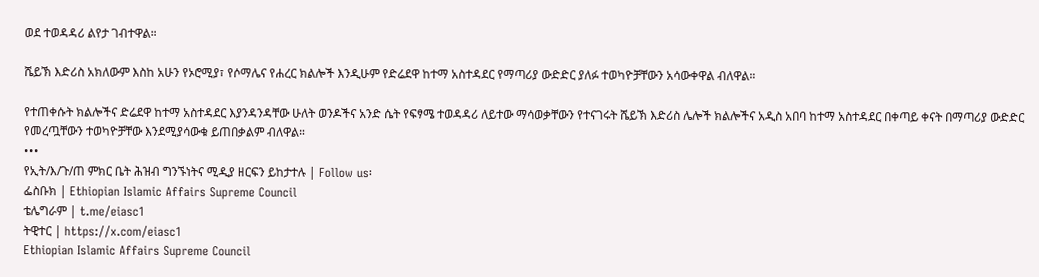ወደ ተወዳዳሪ ልየታ ገብተዋል።

ሼይኽ እድሪስ አክለውም እስከ አሁን የኦሮሚያ፣ የሶማሌና የሐረር ክልሎች እንዲሁም የድሬደዋ ከተማ አስተዳደር የማጣሪያ ውድድር ያለፉ ተወካዮቻቸውን አሳውቀዋል ብለዋል።

የተጠቀሱት ክልሎችና ድሬደዋ ከተማ አስተዳደር እያንዳንዳቸው ሁለት ወንዶችና አንድ ሴት የፍፃሜ ተወዳዳሪ ለይተው ማሳወቃቸውን የተናገሩት ሼይኽ እድሪስ ሌሎች ክልሎችና አዲስ አበባ ከተማ አስተዳደር በቀጣይ ቀናት በማጣሪያ ውድድር የመረጧቸውን ተወካዮቻቸው እንደሚያሳውቁ ይጠበቃልም ብለዋል።
•••
የኢት/እ/ጉ/ጠ ምክር ቤት ሕዝብ ግንኙነትና ሚዲያ ዘርፍን ይከታተሉ | Follow us፡
ፌስቡክ | Ethiopian Islamic Affairs Supreme Council
ቴሌግራም | t.me/eiasc1
ትዊተር | https://x.com/eiasc1
Ethiopian Islamic Affairs Supreme Council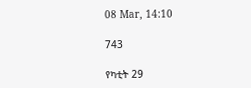08 Mar, 14:10

743

የካቲት 29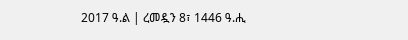2017 ዓ.ል | ረመዷን 8፣ 1446 ዓ.ሒ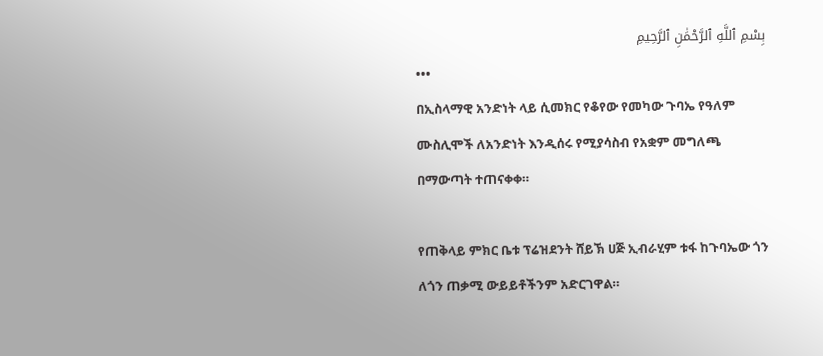بِسْمِ ٱللَّهِ ٱلرَّحْمَٰنِ ٱلرَّحِيمِ
•••
በኢስላማዊ አንድነት ላይ ሲመክር የቆየው የመካው ጉባኤ የዓለም ሙስሊሞች ለአንድነት እንዲሰሩ የሚያሳስብ የአቋም መግለጫ በማውጣት ተጠናቀቀ።

የጠቅላይ ምክር ቤቱ ፕሬዝደንት ሸይኽ ሀጅ ኢብራሂም ቱፋ ከጉባኤው ጎን ለጎን ጠቃሚ ውይይቶችንም አድርገዋል።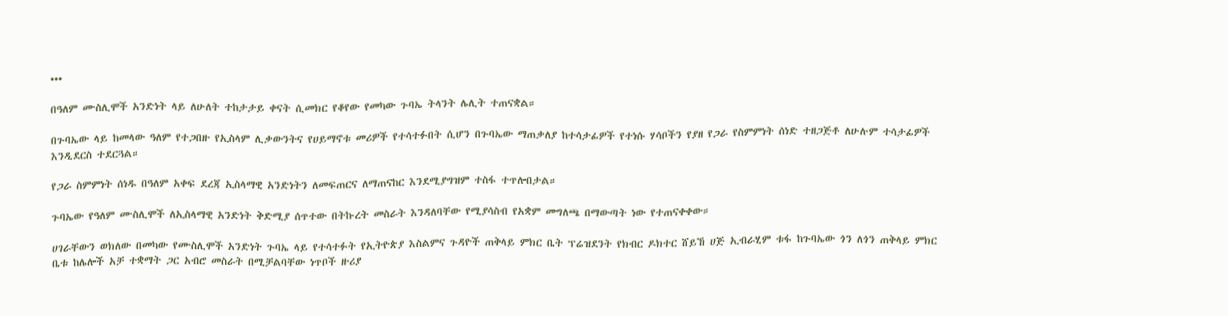•••

በዓለም ሙስሊሞች አንድነት ላይ ለሁለት ተከታታይ ቀናት ሲመክር የቆየው የመካው ጉባኤ ትላንት ሌሊት ተጠናቋል።

በጉባኤው ላይ ከመላው ዓለም የተጋበዙ የኢስላም ሊቃውንትና የሀይማኖቱ መሪዎች የተሳተፉበት ሲሆን በጉባኤው ማጠቃለያ ከተሳታፊዎች የተነሱ ሃሳቦችን የያዘ የጋራ የስምምነት ሰነድ ተዘጋጅቶ ለሁሉም ተሳታፊዎች እንዲደርስ ተደርጓል።

የጋራ ስምምነት ሰነዱ በዓለም አቀፍ ደረጃ ኢስላማዊ አንድነትን ለመፍጠርና ለማጠናከር እንደሚያግዝም ተስፋ ተጥሎበታል።

ጉባኤው የዓለም ሙስሊሞች ለኢስላማዊ አንድነት ቅድሚያ ሰጥተው በትኩረት መስራት እንዳለባቸው የሚያሳስብ የአቋም መግለጫ በማውጣት ነው የተጠናቀቀው።

ሀገራቸውን ወክለው በመካው የሙስሊሞች አንድነት ጉባኤ ላይ የተሳተፉት የኢትዮጵያ እስልምና ጉዳዮች ጠቅላይ ምክር ቤት ፕሬዝደንት የክብር ዶክተር ሸይኸ ሀጅ ኢብራሂም ቱፋ ከጉባኤው ጎን ለጎን ጠቅላይ ምክር ቤቱ ከሌሎች አቻ ተቋማት ጋር አብሮ መስራት በሚቻልባቸው ነጥቦች ዙሪያ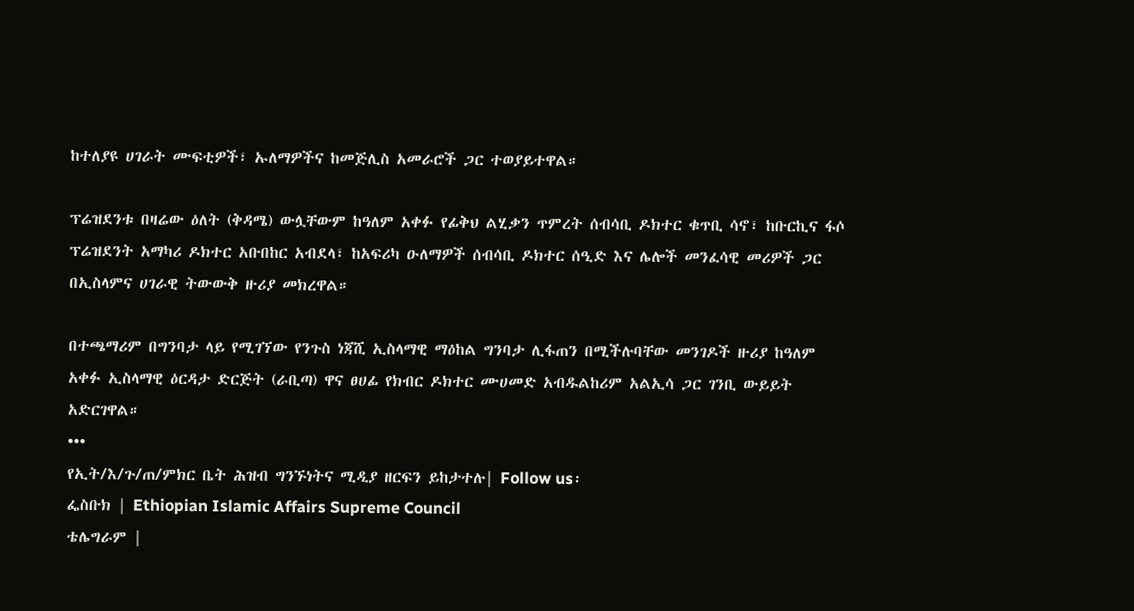ከተለያዩ ሀገራት ሙፍቲዎች፣ ኡለማዎችና ከመጅሊስ አመራሮች ጋር ተወያይተዋል።

ፕሬዝደንቱ በዛሬው ዕለት (ቅዳሜ) ውሏቸውም ከዓለም አቀፉ የፊቅህ ልሂቃን ጥምረት ሰብሳቢ ዶክተር ቁጥቢ ሳኖ፣ ከቡርኪና ፋሶ ፕሬዝደንት አማካሪ ዶክተር አቡበከር አብደላ፣ ከአፍሪካ ዑለማዎች ሰብሳቢ ዶክተር ሰዒድ እና ሌሎች መንፈሳዊ መሪዎች ጋር በኢስላምና ሀገራዊ ትውውቅ ዙሪያ መክረዋል።

በተጫማሪም በግንባታ ላይ የሚገኘው የንጉስ ነጃሺ ኢስላማዊ ማዕከል ግንባታ ሊፋጠን በሚችሉባቸው መንገዶች ዙሪያ ከዓለም አቀፉ ኢስላማዊ ዕርዳታ ድርጅት (ራቢጣ) ዋና ፀሀፊ የክብር ዶክተር ሙሀመድ አብዱልከሪም አልኢሳ ጋር ገንቢ ውይይት አድርገዋል።
•••
የኢት/እ/ጉ/ጠ/ምክር ቤት ሕዝብ ግንኙነትና ሚዲያ ዘርፍን ይከታተሉ| Follow us፡
ፌስቡክ | Ethiopian Islamic Affairs Supreme Council
ቴሌግራም |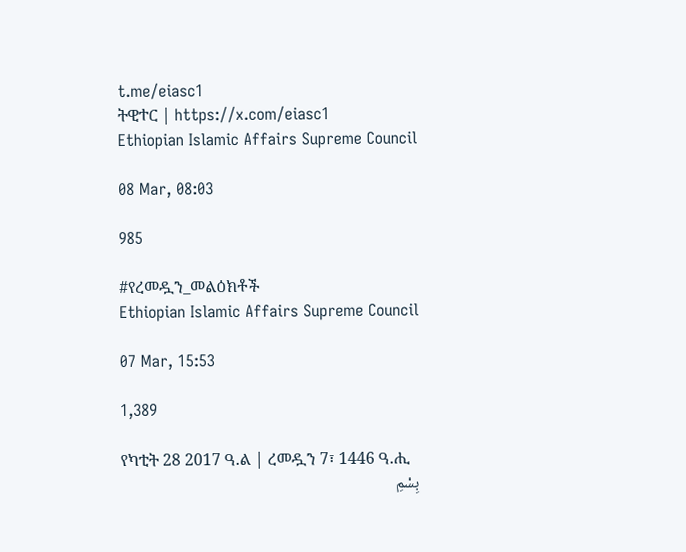t.me/eiasc1
ትዊተር | https://x.com/eiasc1
Ethiopian Islamic Affairs Supreme Council

08 Mar, 08:03

985

#የረመዷን_መልዕክቶች
Ethiopian Islamic Affairs Supreme Council

07 Mar, 15:53

1,389

የካቲት 28 2017 ዓ.ል | ረመዷን 7፣ 1446 ዓ.ሒ
بِسْمِ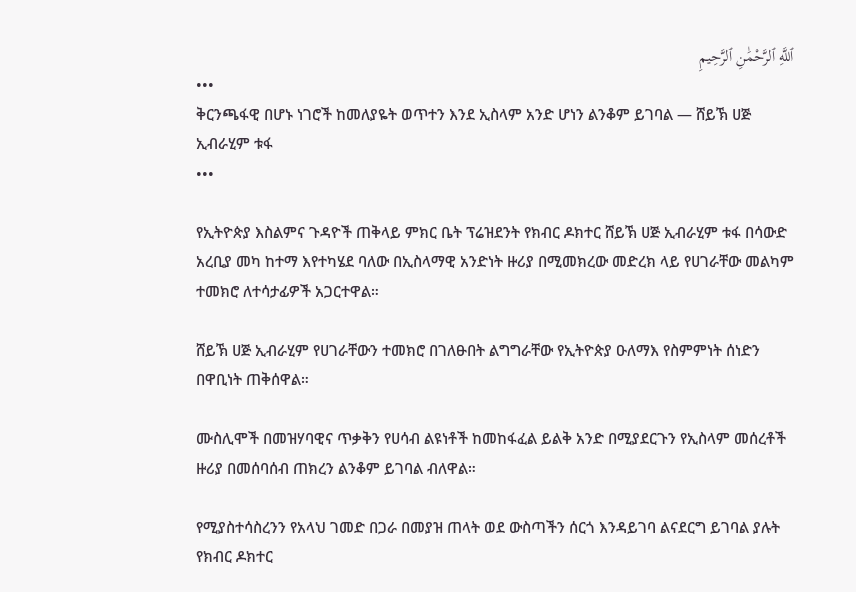ٱللَّهِ ٱلرَّحْمَٰنِ ٱلرَّحِيمِ
•••
ቅርንጫፋዊ በሆኑ ነገሮች ከመለያዬት ወጥተን እንደ ኢስላም አንድ ሆነን ልንቆም ይገባል ― ሸይኽ ሀጅ ኢብራሂም ቱፋ
•••

የኢትዮጵያ እስልምና ጉዳዮች ጠቅላይ ምክር ቤት ፕሬዝደንት የክብር ዶክተር ሸይኽ ሀጅ ኢብራሂም ቱፋ በሳውድ አረቢያ መካ ከተማ እየተካሄደ ባለው በኢስላማዊ አንድነት ዙሪያ በሚመክረው መድረክ ላይ የሀገራቸው መልካም ተመክሮ ለተሳታፊዎች አጋርተዋል።

ሸይኽ ሀጅ ኢብራሂም የሀገራቸውን ተመክሮ በገለፁበት ልግግራቸው የኢትዮጵያ ዑለማእ የስምምነት ሰነድን በዋቢነት ጠቅሰዋል።

ሙስሊሞች በመዝሃባዊና ጥቃቅን የሀሳብ ልዩነቶች ከመከፋፈል ይልቅ አንድ በሚያደርጉን የኢስላም መሰረቶች ዙሪያ በመሰባሰብ ጠክረን ልንቆም ይገባል ብለዋል።

የሚያስተሳስረንን የአላህ ገመድ በጋራ በመያዝ ጠላት ወደ ውስጣችን ሰርጎ እንዳይገባ ልናደርግ ይገባል ያሉት የክብር ዶክተር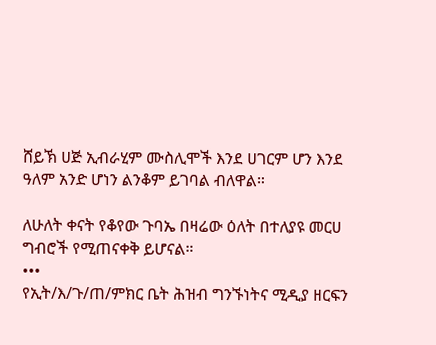ሸይኽ ሀጅ ኢብራሂም ሙስሊሞች እንደ ሀገርም ሆን እንደ ዓለም አንድ ሆነን ልንቆም ይገባል ብለዋል።

ለሁለት ቀናት የቆየው ጉባኤ በዛሬው ዕለት በተለያዩ መርሀ ግብሮች የሚጠናቀቅ ይሆናል።
•••
የኢት/እ/ጉ/ጠ/ምክር ቤት ሕዝብ ግንኙነትና ሚዲያ ዘርፍን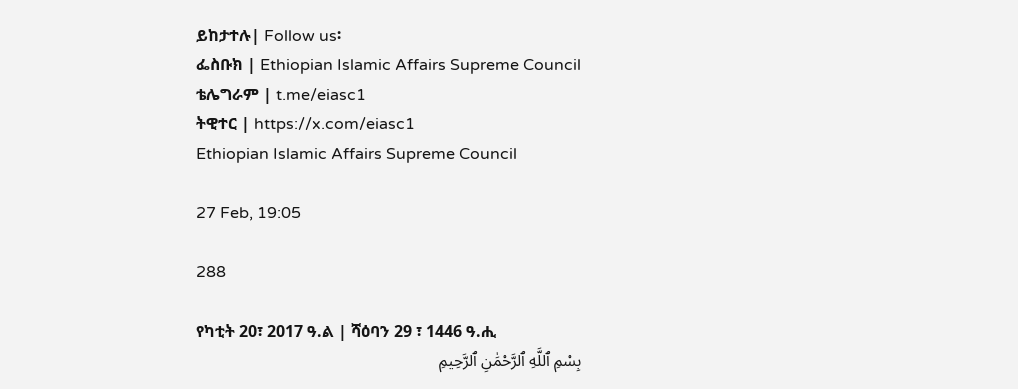ይከታተሉ| Follow us፡
ፌስቡክ | Ethiopian Islamic Affairs Supreme Council
ቴሌግራም | t.me/eiasc1
ትዊተር | https://x.com/eiasc1
Ethiopian Islamic Affairs Supreme Council

27 Feb, 19:05

288

የካቲት 20፣ 2017 ዓ.ል | ሻዕባን 29 ፣ 1446 ዓ.ሒ
بِسْمِ ٱللَّهِ ٱلرَّحْمَٰنِ ٱلرَّحِيمِ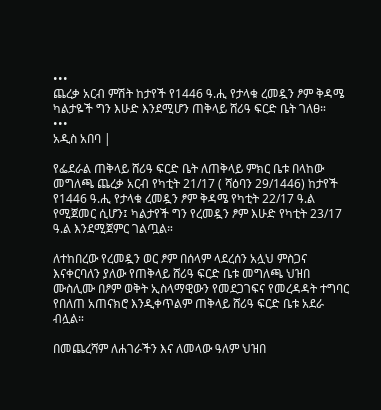•••
ጨረቃ አርብ ምሽት ከታየች የ1446 ዓ.ሒ የታላቁ ረመዷን ፆም ቅዳሜ ካልታዬች ግን እሁድ እንደሚሆን ጠቅላይ ሸሪዓ ፍርድ ቤት ገለፀ።
•••
አዲስ አበባ |

የፌደራል ጠቅላይ ሸሪዓ ፍርድ ቤት ለጠቅላይ ምክር ቤቱ በላከው መግለጫ ጨረቃ አርብ የካቲት 21/17 ( ሻዕባን 29/1446) ከታየች የ1446 ዓ.ሒ የታላቁ ረመዷን ፆም ቅዳሜ የካቲት 22/17 ዓ.ል የሚጀመር ሲሆን፤ ካልታየች ግን የረመዷን ፆም እሁድ የካቲት 23/17 ዓ.ል እንደሚጀምር ገልጧል።

ለተከበረው የረመዷን ወር ፆም በሰላም ላደረሰን አሏህ ምስጋና እናቀርባለን ያለው የጠቅላይ ሸሪዓ ፍርድ ቤቱ መግለጫ ህዝበ ሙስሊሙ በፆም ወቅት ኢስላማዊውን የመደጋገፍና የመረዳዳት ተግባር የበለጠ አጠናክሮ እንዲቀጥልም ጠቅላይ ሸሪዓ ፍርድ ቤቱ አደራ ብሏል።

በመጨረሻም ለሐገራችን እና ለመላው ዓለም ህዝበ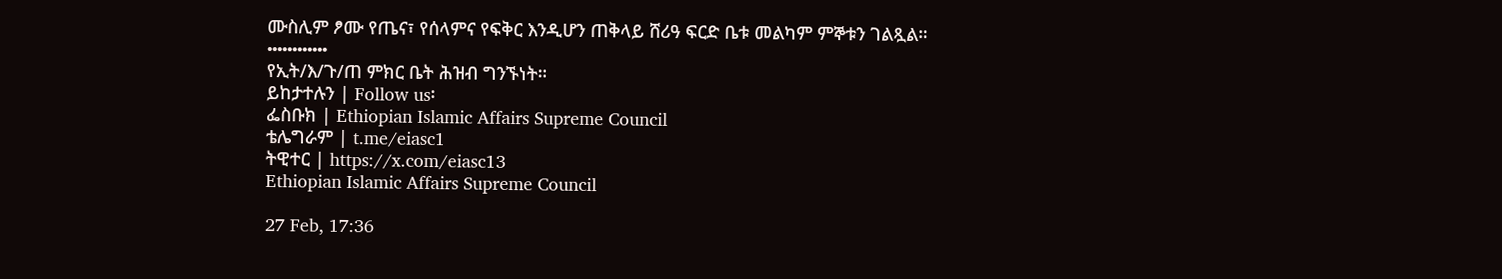ሙስሊም ፆሙ የጤና፣ የሰላምና የፍቅር እንዲሆን ጠቅላይ ሸሪዓ ፍርድ ቤቱ መልካም ምኞቱን ገልጿል።
••••••••••••
የኢት/እ/ጉ/ጠ ምክር ቤት ሕዝብ ግንኙነት።
ይከታተሉን | Follow us፡
ፌስቡክ | Ethiopian Islamic Affairs Supreme Council
ቴሌግራም | t.me/eiasc1
ትዊተር | https://x.com/eiasc13
Ethiopian Islamic Affairs Supreme Council

27 Feb, 17:36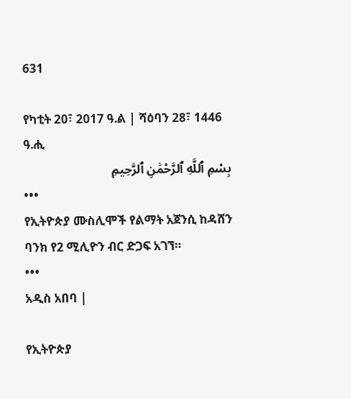631

የካቲት 20፣ 2017 ዓ.ል | ሻዕባን 28፣ 1446 ዓ.ሒ
بِسْمِ ٱللَّهِ ٱلرَّحْمَٰنِ ٱلرَّحِيمِ
•••
የኢትዮጵያ ሙስሊሞች የልማት አጀንሲ ከዳሸን ባንክ የ2 ሚሊዮን ብር ድጋፍ አገኘ።
•••
አዲስ አበባ |

የኢትዮጵያ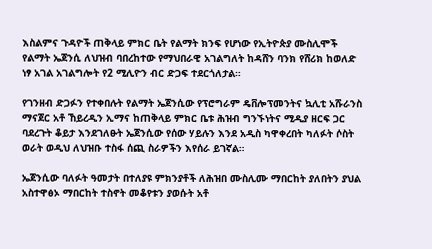እስልምና ጉዳዮች ጠቅላይ ምክር ቤት የልማት ክንፍ የሆነው የኢትዮጵያ ሙስሊሞች የልማት ኤጀንሲ ለህዝብ ባበረከተው የማህበራዊ አገልግለት ከዳሸን ባንክ የሸሪክ ከወለድ ነፃ አገል አገልግሎት የ2 ሚሊዮን ብር ድጋፍ ተደርጎለታል።

የገንዘብ ድጋፉን የተቀበሉት የልማት ኤጀንሲው የፕሮግራም ዴቨሎፕመንትና ኳሊቲ አሹራንስ ማናጀር አቶ ኸይረዲን ኢማና ከጠቅላይ ምክር ቤቱ ሕዝብ ግንኙነትና ሚዲያ ዘርፍ ጋር ባደረጉት ቆይታ እንደገለፁት ኤጀንሲው የሰው ሃይሉን እንደ አዲስ ካዋቀረበት ካለፉት ሶስት ወራት ወዲህ ለህዝቡ ተስፋ ሰጪ ስራዎችን እየሰራ ይገኛል።

ኤጀንሲው ባለፉት ዓመታት በተለያዩ ምክንያቶች ለሕዝበ ሙስሊሙ ማበርከት ያለበትን ያህል አስተዋፅኦ ማበርከት ተስኖት መቆየቱን ያወሱት አቶ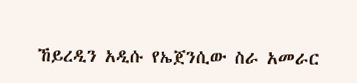ኸይረዲን አዲሱ የኤጀንሲው ስራ አመራር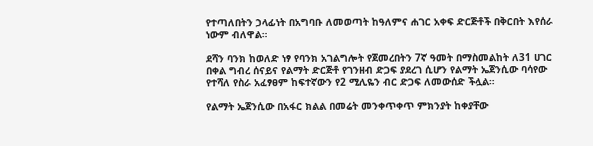የተጣለበትን ኃላፊነት በአግባቡ ለመወጣት ከዓለምና ሐገር አቀፍ ድርጅቶች በቅርበት እየሰራ ነውም ብለዋል።

ደሻን ባንክ ከወለድ ነፃ የባንክ አገልግሎት የጀመረበትን 7ኛ ዓመት በማስመልከት ለ31 ሀገር በቀል ግብረ ሰናይና የልማት ድርጅቶ የገንዘብ ድጋፍ ያደረገ ሲሆን የልማት ኤጀንሲው ባሳየው የተሻለ የስራ አፈፃፀም ከፍተኛውን የ2 ሚሊዬን ብር ድጋፍ ለመውሰድ ችሏል።

የልማት ኤጀንሲው በአፋር ክልል በመሬት መንቀጥቀጥ ምክንያት ከቀያቸው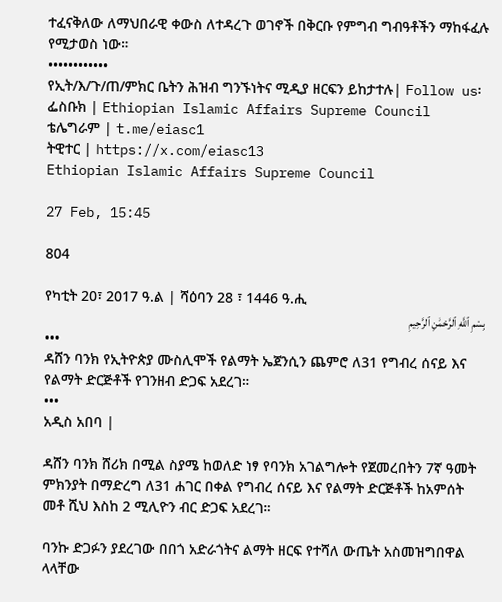ተፈናቅለው ለማህበራዊ ቀውስ ለተዳረጉ ወገኖች በቅርቡ የምግብ ግብዓቶችን ማከፋፈሉ የሚታወስ ነው።
••••••••••••
የኢት/እ/ጉ/ጠ/ምክር ቤትን ሕዝብ ግንኙነትና ሚዲያ ዘርፍን ይከታተሉ| Follow us፡
ፌስቡክ | Ethiopian Islamic Affairs Supreme Council
ቴሌግራም | t.me/eiasc1
ትዊተር | https://x.com/eiasc13
Ethiopian Islamic Affairs Supreme Council

27 Feb, 15:45

804

የካቲት 20፣ 2017 ዓ.ል | ሻዕባን 28 ፣ 1446 ዓ.ሒ
بِسْمِ ٱللَّهِ ٱلرَّحْمَٰنِ ٱلرَّحِيمِ
•••
ዳሸን ባንክ የኢትዮጵያ ሙስሊሞች የልማት ኤጀንሲን ጨምሮ ለ31 የግብረ ሰናይ እና የልማት ድርጅቶች የገንዘብ ድጋፍ አደረገ።
•••
አዲስ አበባ |

ዳሸን ባንክ ሸሪክ በሚል ስያሜ ከወለድ ነፃ የባንክ አገልግሎት የጀመረበትን 7ኛ ዓመት ምክንያት በማድረግ ለ31 ሐገር በቀል የግብረ ሰናይ እና የልማት ድርጅቶች ከአምሰት መቶ ሺህ እስከ 2 ሚሊዮን ብር ድጋፍ አደረገ።

ባንኩ ድጋፉን ያደረገው በበጎ አድራጎትና ልማት ዘርፍ የተሻለ ውጤት አስመዝግበዋል ላላቸው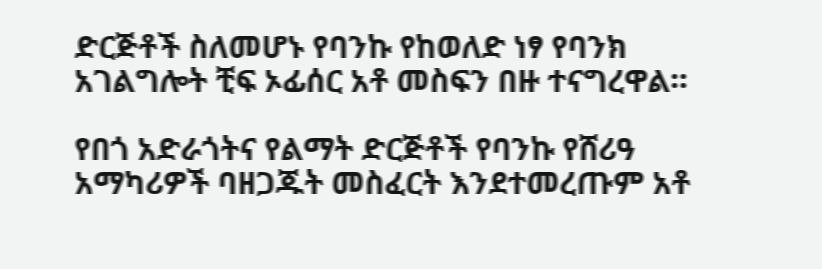ድርጅቶች ስለመሆኑ የባንኩ የከወለድ ነፃ የባንክ አገልግሎት ቺፍ ኦፊሰር አቶ መስፍን በዙ ተናግረዋል።

የበጎ አድራጎትና የልማት ድርጅቶች የባንኩ የሸሪዓ አማካሪዎች ባዘጋጁት መስፈርት እንደተመረጡም አቶ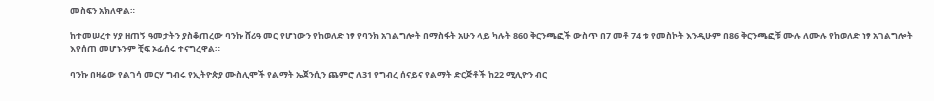መስፍን አክለዋል።

ከተመሠረተ ሃያ ዘጠኝ ዓመታትን ያስቆጠረው ባንኩ ሸሪዓ መር የሆነውን የከወለድ ነፃ የባንክ አገልግሎት በማስፋት አሁን ላይ ካሉት 860 ቅርንጫፎች ውስጥ በ7 መቶ 74 ቱ የመስኮት እንዲሁም በ86 ቅርንጫፎቹ ሙሉ ለሙሉ የከወለድ ነፃ አገልግሎት እየሰጠ መሆኑንም ቺፍ ኦፊሰሩ ተናግረዋል።

ባንኩ በዛሬው የልገሳ መርሃ ግብሩ የኢትዮጵያ ሙስሊሞች የልማት ኤጀንሲን ጨምሮ ለ31 የግብረ ሰናይና የልማት ድርጅቶች ከ22 ሚሊዮን ብር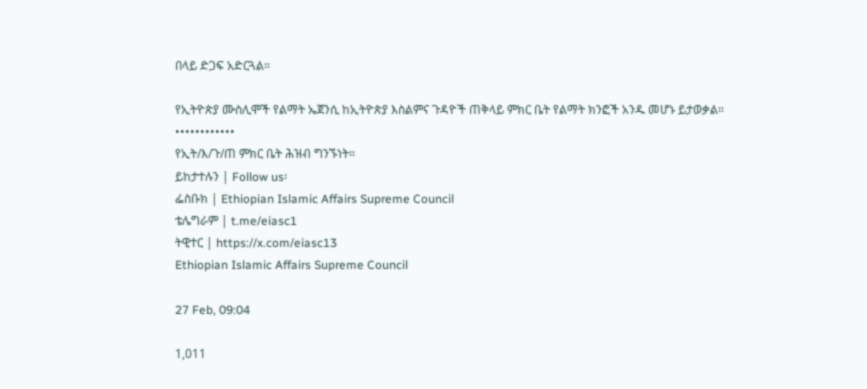በላይ ድጋፍ አድርጓል።

የኢትዮጵያ ሙስሊሞች የልማት ኤጀንሲ ከኢትዮጵያ እስልምና ጉዳዮች ጠቅላይ ምክር ቤት የልማት ክንፎች አንዱ መሆኑ ይታወቃል።
••••••••••••
የኢት/እ/ጉ/ጠ ምክር ቤት ሕዝብ ግንኙነት።
ይከታተሉን | Follow us፡
ፌስቡክ | Ethiopian Islamic Affairs Supreme Council
ቴሌግራም | t.me/eiasc1
ትዊተር | https://x.com/eiasc13
Ethiopian Islamic Affairs Supreme Council

27 Feb, 09:04

1,011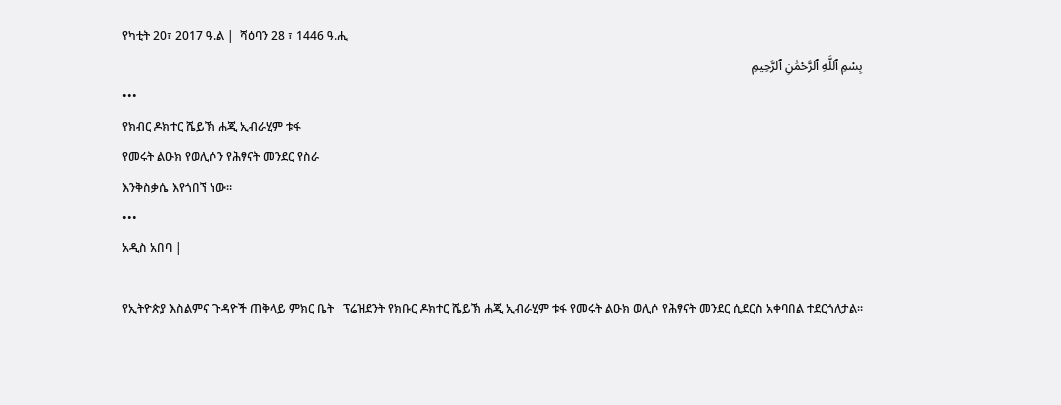የካቲት 20፣ 2017 ዓ.ል |  ሻዕባን 28 ፣ 1446 ዓ.ሒ
بِسْمِ ٱللَّهِ ٱلرَّحْمَٰنِ ٱلرَّحِيمِ
•••
የክብር ዶክተር ሼይኽ ሐጂ ኢብራሂም ቱፋ
የመሩት ልዑክ የወሊሶን የሕፃናት መንደር የስራ
እንቅስቃሴ እየጎበኘ ነው።
•••
አዲስ አበባ |

የኢትዮጵያ እስልምና ጉዳዮች ጠቅላይ ምክር ቤት   ፕሬዝደንት የክቡር ዶክተር ሼይኽ ሐጂ ኢብራሂም ቱፋ የመሩት ልዑክ ወሊሶ የሕፃናት መንደር ሲደርስ አቀባበል ተደርጎለታል።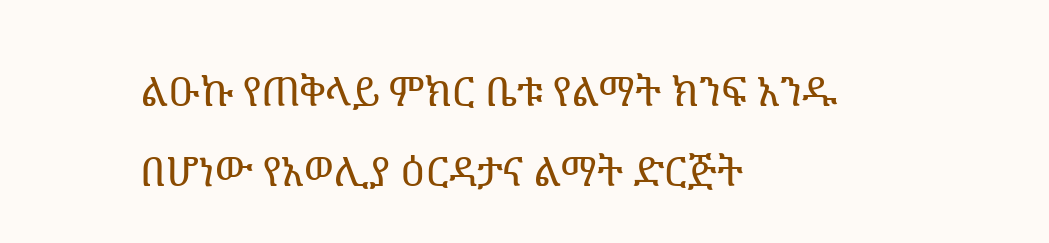ልዑኩ የጠቅላይ ምክር ቤቱ የልማት ክንፍ አንዱ በሆነው የአወሊያ ዕርዳታና ልማት ድርጅት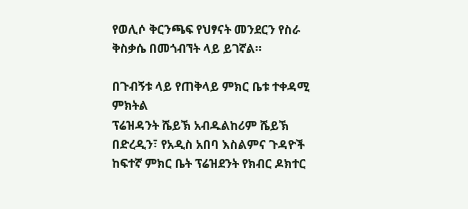የወሊሶ ቅርንጫፍ የህፃናት መንደርን የስራ ቅስቃሴ በመጎብኘት ላይ ይገኛል።

በጉብኝቱ ላይ የጠቅላይ ምክር ቤቱ ተቀዳሚ ምክትል
ፕሬዝዳንት ሼይኽ አብዱልከሪም ሼይኽ በድረዲን፣ የአዲስ አበባ እስልምና ጉዳዮች ከፍተኛ ምክር ቤት ፕሬዝደንት የክብር ዶክተር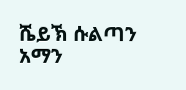ሼይኽ ሱልጣን አማን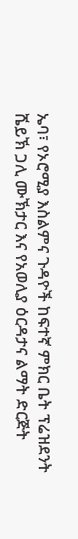ኤባ፣ የኦሮሚያ እስልምና ጉዳዮች ከፍተኛ ምክር ቤት ፕሬዝደንት ሼይኽ ጋሊ ሙኽታር እና የአወሊያ ዕርዳታና ልማት ድርጅት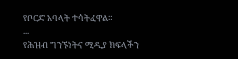የቦርድ አባላት ተሳትፈዋል።
...
የሕዝብ ግንኙነትና ሚዲያ ክፍላችን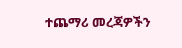ተጨማሪ መረጃዎችን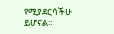የሚያደርሳችሁ ይሆናል።